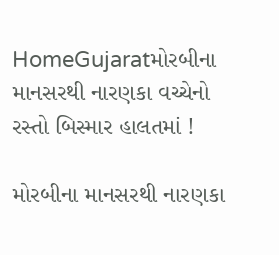HomeGujaratમોરબીના માનસરથી નારણકા વચ્ચેનો રસ્તો બિસ્માર હાલતમાં !

મોરબીના માનસરથી નારણકા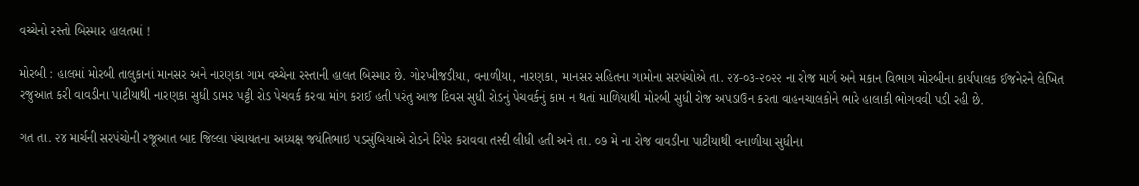વચ્ચેનો રસ્તો બિસ્માર હાલતમાં !

મોરબી : હાલમાં મોરબી તાલુકાનાં માનસર અને નારણકા ગામ વચ્ચેના રસ્તાની હાલત બિસ્માર છે. ગોરખીજડીયા, વનાળીયા, નારણકા, માનસર સહિતના ગામોના સરપંચોએ તા. ૨૪-૦૩-૨૦૨૨ ના રોજ માર્ગ અને મકાન વિભાગ મોરબીના કાર્યપાલક ઈજનેરને લેખિત રજુઆત કરી વાવડીના પાટીયાથી નારણકા સુધી ડામર પટ્ટી રોડ પેચવર્ક કરવા માંગ કરાઈ હતી પરંતુ આજ દિવસ સુધી રોડનું પેચવર્કનું કામ ન થતાં માળિયાથી મોરબી સુધી રોજ અપડાઉન કરતા વાહનચાલકોને ભારે હાલાકી ભોગવવી પડી રહી છે.

ગત તા. ૨૪ માર્ચની સરપંચોની રજૂઆત બાદ જિલ્લા પંચાયતના અધ્યક્ષ જયંતિભાઇ પડસુંબિયાએ રોડને રિપેર કરાવવા તસ્દી લીધી હતી અને તા. ૦૭ મે ના રોજ વાવડીના પાટીયાથી વનાળીયા સુધીના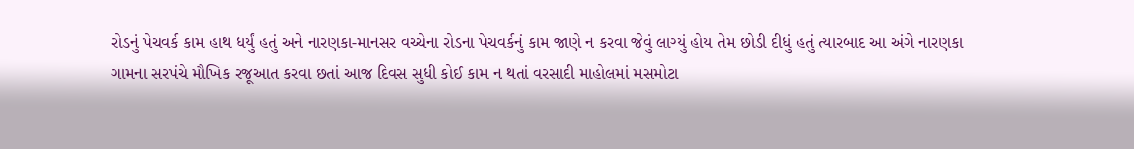રોડનું પેચવર્ક કામ હાથ ધર્યું હતું અને નારણકા-માનસર વચ્ચેના રોડના પેચવર્કનું કામ જાણે ન કરવા જેવું લાગ્યું હોય તેમ છોડી દીધું હતું ત્યારબાદ આ અંગે નારણકા ગામના સરપંચે મૌખિક રજૂઆત કરવા છતાં આજ દિવસ સુધી કોઈ કામ ન થતાં વરસાદી માહોલમાં મસમોટા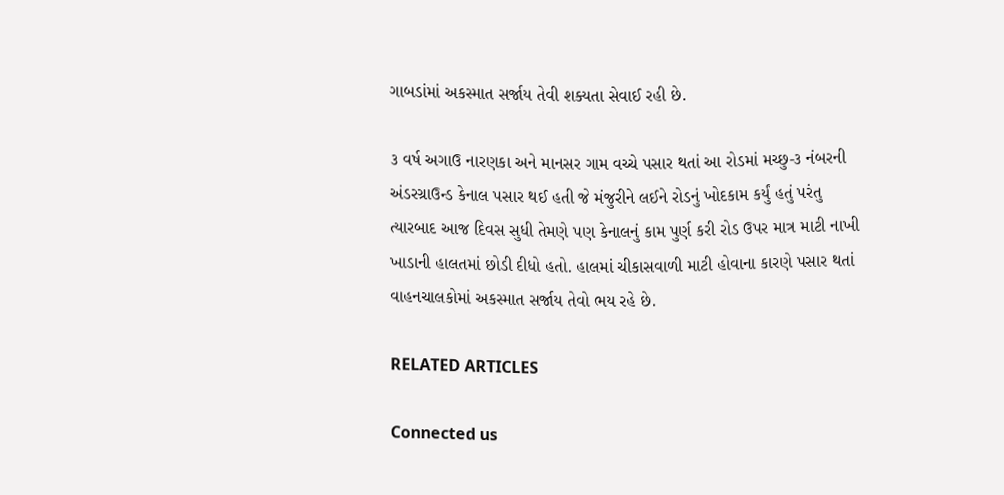ગાબડાંમાં અકસ્માત સર્જાય તેવી શક્યતા સેવાઈ રહી છે.

૩ વર્ષ અગાઉ નારણકા અને માનસર ગામ વચ્ચે પસાર થતાં આ રોડમાં મચ્છુ-૩ નંબરની અંડરગ્રાઉન્ડ કેનાલ પસાર થઈ હતી જે મંજુરીને લઈને રોડનું ખોદકામ કર્યું હતું પરંતુ ત્યારબાદ આજ દિવસ સુધી તેમણે પણ કેનાલનું કામ પુર્ણ કરી રોડ ઉપર માત્ર માટી નાખી ખાડાની હાલતમાં છોડી દીધો હતો. હાલમાં ચીકાસવાળી માટી હોવાના કારણે પસાર થતાં વાહનચાલકોમાં અકસ્માત સર્જાય તેવો ભય રહે છે.

RELATED ARTICLES

Connected us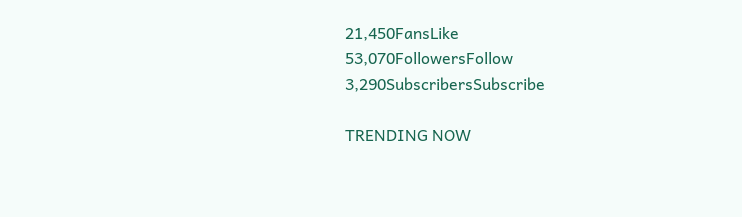21,450FansLike
53,070FollowersFollow
3,290SubscribersSubscribe

TRENDING NOW